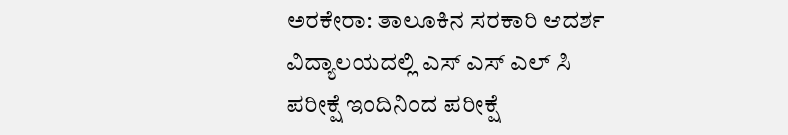ಅರಕೇರಾ: ತಾಲೂಕಿನ ಸರಕಾರಿ ಆದರ್ಶ ವಿದ್ಯಾಲಯದಲ್ಲಿ ಎಸ್ ಎಸ್ ಎಲ್ ಸಿ ಪರೀಕ್ಷೆ ಇಂದಿನಿಂದ ಪರೀಕ್ಷೆ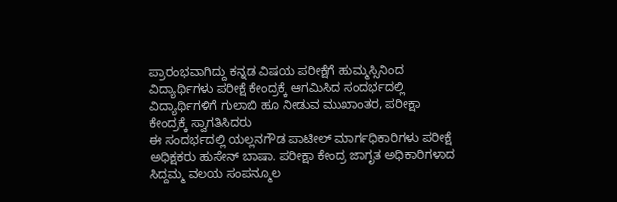ಪ್ರಾರಂಭವಾಗಿದ್ದು ಕನ್ನಡ ವಿಷಯ ಪರೀಕ್ಷೆಗೆ ಹುಮ್ಮಸ್ಸಿನಿಂದ ವಿದ್ಯಾರ್ಥಿಗಳು ಪರೀಕ್ಷೆ ಕೇಂದ್ರಕ್ಕೆ ಆಗಮಿಸಿದ ಸಂದರ್ಭದಲ್ಲಿ ವಿದ್ಯಾರ್ಥಿಗಳಿಗೆ ಗುಲಾಬಿ ಹೂ ನೀಡುವ ಮುಖಾಂತರ, ಪರೀಕ್ಷಾ ಕೇಂದ್ರಕ್ಕೆ ಸ್ವಾಗತಿಸಿದರು
ಈ ಸಂದರ್ಭದಲ್ಲಿ ಯಲ್ಲನಗೌಡ ಪಾಟೀಲ್ ಮಾರ್ಗಧಿಕಾರಿಗಳು ಪರೀಕ್ಷೆ ಅಧಿಕ್ಷಕರು ಹುಸೇನ್ ಬಾಷಾ. ಪರೀಕ್ಷಾ ಕೇಂದ್ರ ಜಾಗೃತ ಅಧಿಕಾರಿಗಳಾದ ಸಿದ್ದಮ್ಮ ವಲಯ ಸಂಪನ್ಮೂಲ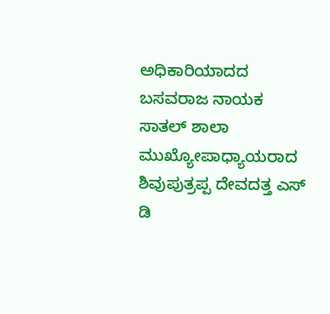ಅಧಿಕಾರಿಯಾದದ ಬಸವರಾಜ ನಾಯಕ ಸಾತಲ್ ಶಾಲಾ ಮುಖ್ಯೋಪಾಧ್ಯಾಯರಾದ ಶಿವುಪುತ್ರಪ್ಪ ದೇವದತ್ತ ಎಸ್ ಡಿ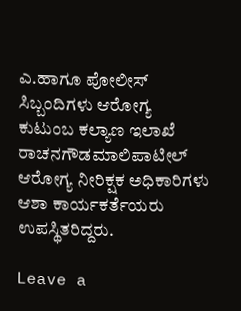ಎ.ಹಾಗೂ ಪೋಲೀಸ್ ಸಿಬ್ಬಂದಿಗಳು ಆರೋಗ್ಯ ಕುಟುಂಬ ಕಲ್ಯಾಣ ಇಲಾಖೆ ರಾಚನಗೌಡಮಾಲಿಪಾಟೀಲ್ ಆರೋಗ್ಯ ನೀರಿಕ್ಷಕ ಅಧಿಕಾರಿಗಳು ಆಶಾ ಕಾರ್ಯಕರ್ತೆಯರು ಉಪಸ್ಥಿತರಿದ್ದರು.

Leave a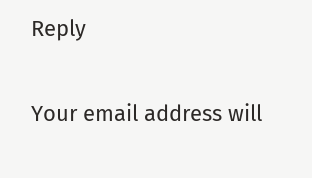Reply

Your email address will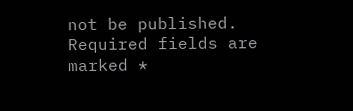not be published. Required fields are marked *